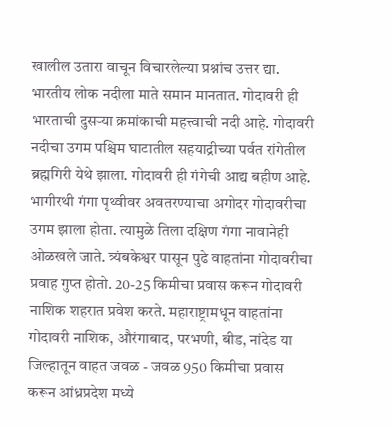खालील उतारा वाचून विचारलेल्या प्रश्नांच उत्तर द्या.
भारतीय लोक नदीला माते समान मानतात. गोदावरी ही भारताची दुसऱ्या क्रमांकाची महत्त्वाची नदी आहे. गोदावरी नदीचा उगम पश्चिम घाटातील सहयाद्रीच्या पर्वत रांगेतील ब्रह्मगिरी येथे झाला. गोदावरी ही गंगेची आद्य बहीण आहे. भागीरथी गंगा पृथ्वीवर अवतरण्याचा अगोदर गोदावरीचा उगम झाला होता. त्यामुळे तिला दक्षिण गंगा नावानेही ओळखले जाते. त्र्यंबकेश्वर पासून पुढे वाहतांना गोदावरीचा प्रवाह गुप्त होतो. 20-25 किमीचा प्रवास करून गोदावरी नाशिक शहरात प्रवेश करते. महाराष्ट्रामधून वाहतांना गोदावरी नाशिक, औरंगाबाद, परभणी, बीड, नांदेड या जिल्हातून वाहत जवळ - जवळ 950 किमीचा प्रवास करून आंध्रप्रदेश मध्ये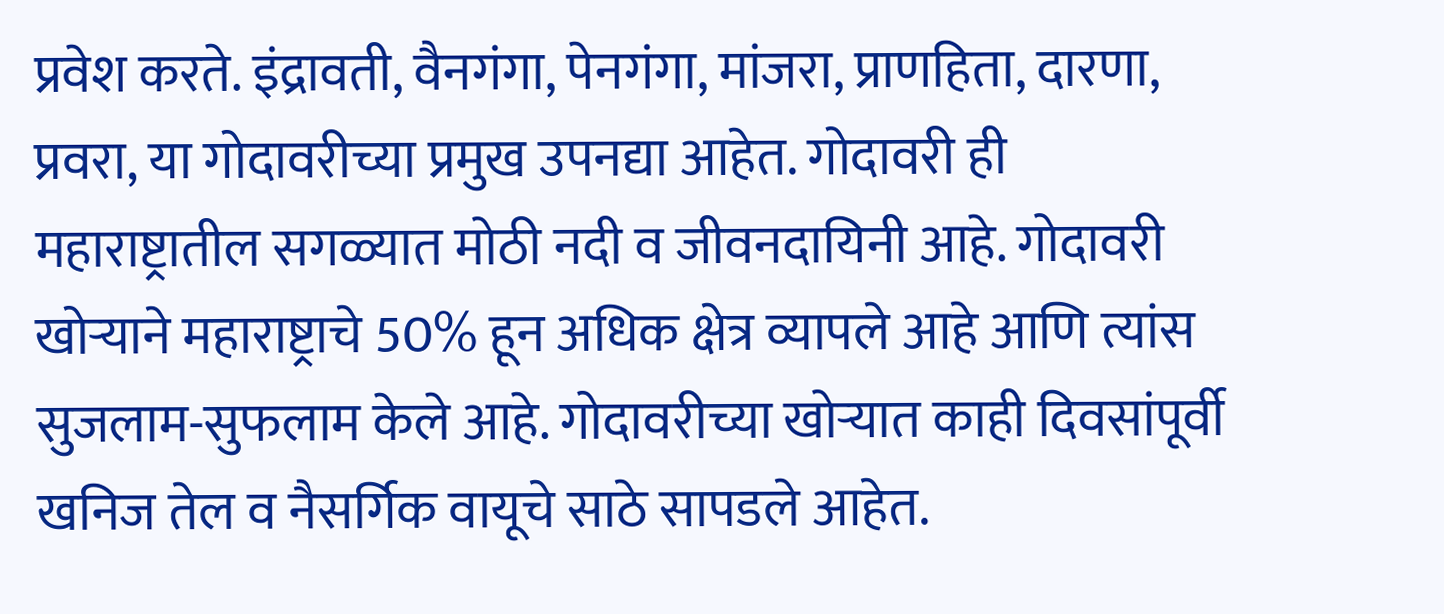प्रवेश करते. इंद्रावती, वैनगंगा, पेनगंगा, मांजरा, प्राणहिता, दारणा, प्रवरा, या गोदावरीच्या प्रमुख उपनद्या आहेत. गोदावरी ही महाराष्ट्रातील सगळ्यात मोठी नदी व जीवनदायिनी आहे. गोदावरी खोऱ्याने महाराष्ट्राचे 50% हून अधिक क्षेत्र व्यापले आहे आणि त्यांस सुजलाम-सुफलाम केले आहे. गोदावरीच्या खोऱ्यात काही दिवसांपूर्वी खनिज तेल व नैसर्गिक वायूचे साठे सापडले आहेत.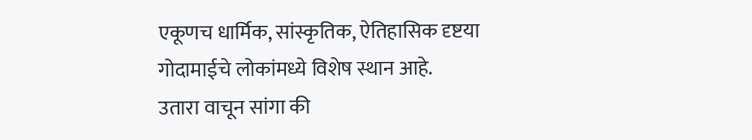एकूणच धार्मिक, सांस्कृतिक, ऐतिहासिक दृष्टया गोदामाईचे लोकांमध्ये विशेष स्थान आहे.
उतारा वाचून सांगा की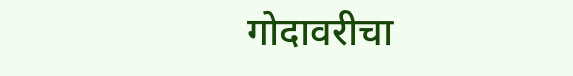गोदावरीचा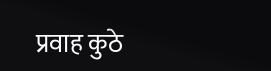प्रवाह कुठे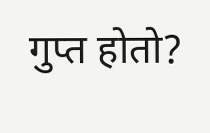गुप्त होतो?